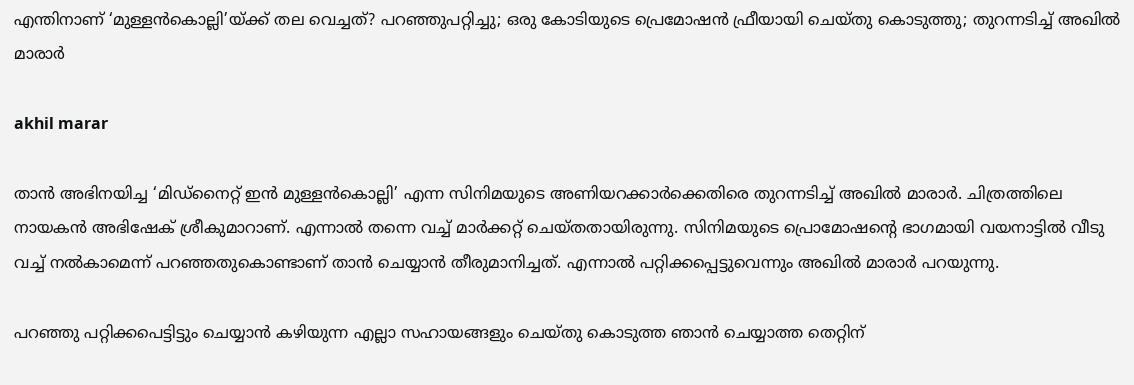എന്തിനാണ് ‘മുള്ളന്‍കൊല്ലി’യ്ക്ക് തല വെച്ചത്? പറഞ്ഞുപറ്റിച്ചു; ഒരു കോടിയുടെ പ്രെമോഷന്‍ ഫ്രീയായി ചെയ്തു കൊടുത്തു; തുറന്നടിച്ച് അഖില്‍ മാരാര്‍

akhil marar

താന്‍ അഭിനയിച്ച ‘മിഡ്‌നൈറ്റ് ഇന്‍ മുള്ളന്‍കൊല്ലി’ എന്ന സിനിമയുടെ അണിയറക്കാര്‍ക്കെതിരെ തുറന്നടിച്ച് അഖില്‍ മാരാര്‍. ചിത്രത്തിലെ നായകന്‍ അഭിഷേക് ശ്രീകുമാറാണ്. എന്നാല്‍ തന്നെ വച്ച് മാര്‍ക്കറ്റ് ചെയ്തതായിരുന്നു. സിനിമയുടെ പ്രൊമോഷന്റെ ഭാഗമായി വയനാട്ടില്‍ വീടു വച്ച് നല്‍കാമെന്ന് പറഞ്ഞതുകൊണ്ടാണ് താന്‍ ചെയ്യാന്‍ തീരുമാനിച്ചത്. എന്നാല്‍ പറ്റിക്കപ്പെട്ടുവെന്നും അഖില്‍ മാരാര്‍ പറയുന്നു.

പറഞ്ഞു പറ്റിക്കപെട്ടിട്ടും ചെയ്യാന്‍ കഴിയുന്ന എല്ലാ സഹായങ്ങളും ചെയ്തു കൊടുത്ത ഞാന്‍ ചെയ്യാത്ത തെറ്റിന്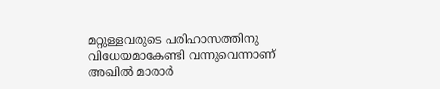മറ്റുള്ളവരുടെ പരിഹാസത്തിനു വിധേയമാകേണ്ടി വന്നുവെന്നാണ് അഖില്‍ മാരാര്‍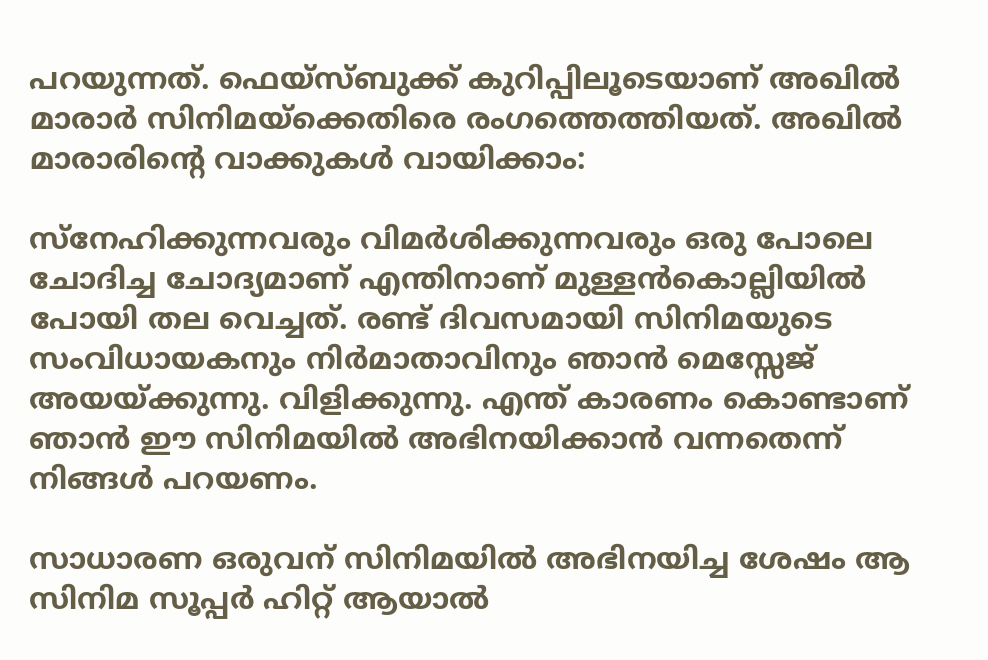പറയുന്നത്. ഫെയ്‌സ്ബുക്ക് കുറിപ്പിലൂടെയാണ് അഖില്‍ മാരാര്‍ സിനിമയ്‌ക്കെതിരെ രംഗത്തെത്തിയത്. അഖില്‍ മാരാരിന്റെ വാക്കുകള്‍ വായിക്കാം:

സ്‌നേഹിക്കുന്നവരും വിമര്‍ശിക്കുന്നവരും ഒരു പോലെ ചോദിച്ച ചോദ്യമാണ് എന്തിനാണ് മുള്ളന്‍കൊല്ലിയില്‍ പോയി തല വെച്ചത്. രണ്ട് ദിവസമായി സിനിമയുടെ സംവിധായകനും നിര്‍മാതാവിനും ഞാന്‍ മെസ്സേജ് അയയ്ക്കുന്നു. വിളിക്കുന്നു. എന്ത് കാരണം കൊണ്ടാണ് ഞാന്‍ ഈ സിനിമയില്‍ അഭിനയിക്കാന്‍ വന്നതെന്ന് നിങ്ങള്‍ പറയണം.

സാധാരണ ഒരുവന് സിനിമയില്‍ അഭിനയിച്ച ശേഷം ആ സിനിമ സൂപ്പര്‍ ഹിറ്റ് ആയാല്‍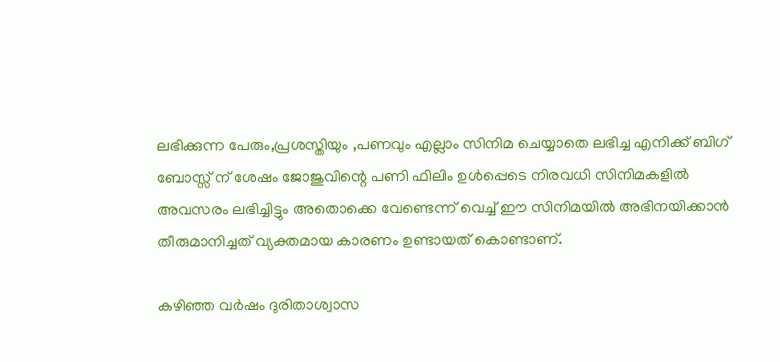ലഭിക്കുന്ന പേരും,പ്രശസ്തിയും ,പണവും എല്ലാം സിനിമ ചെയ്യാതെ ലഭിച്ച എനിക്ക് ബിഗ് ബോസ്സ് ന് ശേഷം ജോജുവിന്റെ പണി ഫിലിം ഉള്‍പ്പെടെ നിരവധി സിനിമകളില്‍ അവസരം ലഭിച്ചിട്ടും അതൊക്കെ വേണ്ടെന്ന് വെച്ച് ഈ സിനിമയില്‍ അഭിനയിക്കാന്‍ തീരുമാനിച്ചത് വ്യക്തമായ കാരണം ഉണ്ടായത് കൊണ്ടാണ്.

കഴിഞ്ഞ വര്‍ഷം ദുരിതാശ്വാസ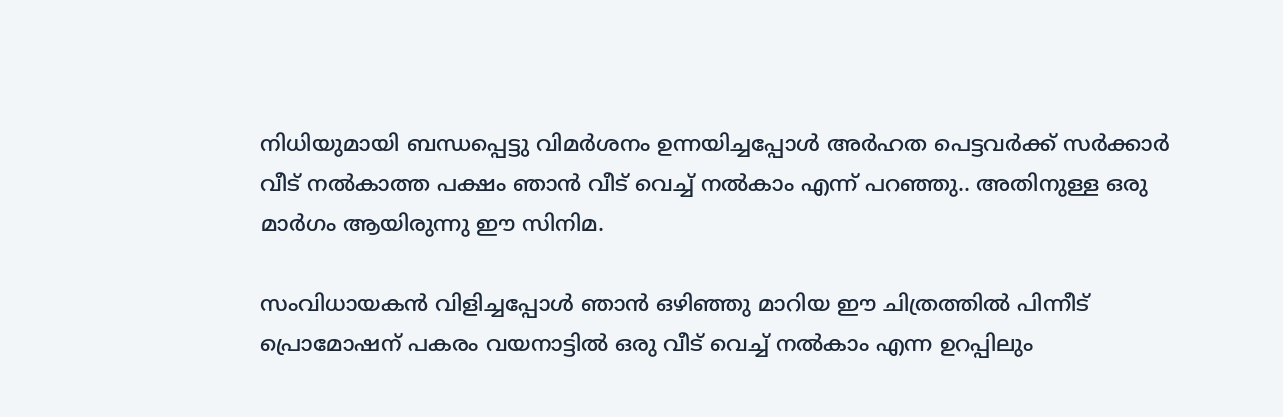നിധിയുമായി ബന്ധപ്പെട്ടു വിമര്‍ശനം ഉന്നയിച്ചപ്പോള്‍ അര്‍ഹത പെട്ടവര്‍ക്ക് സര്‍ക്കാര്‍ വീട് നല്‍കാത്ത പക്ഷം ഞാന്‍ വീട് വെച്ച് നല്‍കാം എന്ന് പറഞ്ഞു.. അതിനുള്ള ഒരു മാര്‍ഗം ആയിരുന്നു ഈ സിനിമ.

സംവിധായകന്‍ വിളിച്ചപ്പോള്‍ ഞാന്‍ ഒഴിഞ്ഞു മാറിയ ഈ ചിത്രത്തില്‍ പിന്നീട് പ്രൊമോഷന് പകരം വയനാട്ടില്‍ ഒരു വീട് വെച്ച് നല്‍കാം എന്ന ഉറപ്പിലും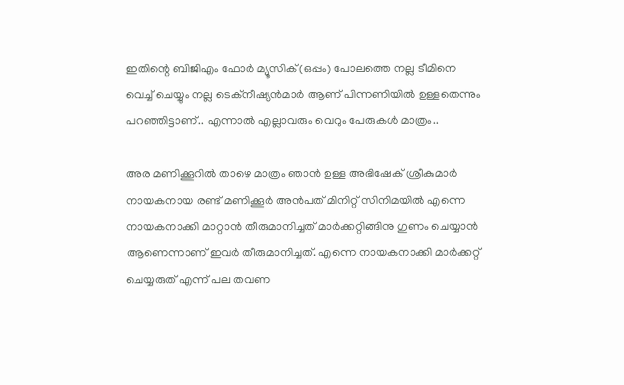ഇതിന്റെ ബിജിഎം ഫോര്‍ മ്യൂസിക്(ഒപ്പം) പോലത്തെ നല്ല ടീമിനെ വെച്ച് ചെയ്യും നല്ല ടെക്‌നീഷ്യന്‍മാര്‍ ആണ് പിന്നണിയില്‍ ഉള്ളതെന്നും പറഞ്ഞിട്ടാണ്.. എന്നാല്‍ എല്ലാവരും വെറും പേരുകള്‍ മാത്രം..

അര മണിക്കൂറില്‍ താഴെ മാത്രം ഞാന്‍ ഉള്ള അഭിഷേക് ശ്രീകുമാര്‍ നായകനായ രണ്ട് മണിക്കൂര്‍ അന്‍പത് മിനിറ്റ് സിനിമയില്‍ എന്നെ നായകനാക്കി മാറ്റാന്‍ തീരുമാനിച്ചത് മാര്‍ക്കറ്റിങ്ങിനു ഗുണം ചെയ്യാന്‍ ആണെന്നാണ് ഇവര്‍ തീരുമാനിച്ചത്. എന്നെ നായകനാക്കി മാര്‍ക്കറ്റ് ചെയ്യരുത് എന്ന് പല തവണ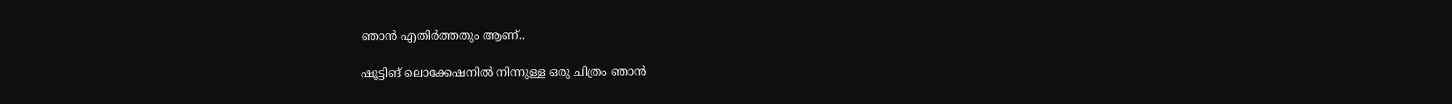ഞാന്‍ എതിര്‍ത്തതും ആണ്..

ഷൂട്ടിങ് ലൊക്കേഷനില്‍ നിന്നുള്ള ഒരു ചിത്രം ഞാന്‍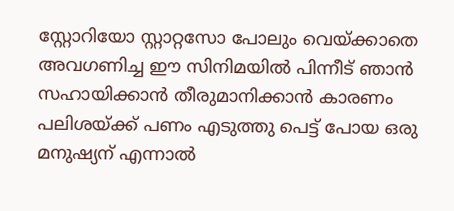സ്റ്റോറിയോ സ്റ്റാറ്റസോ പോലും വെയ്ക്കാതെ അവഗണിച്ച ഈ സിനിമയില്‍ പിന്നീട് ഞാന്‍ സഹായിക്കാന്‍ തീരുമാനിക്കാന്‍ കാരണം പലിശയ്ക്ക് പണം എടുത്തു പെട്ട് പോയ ഒരു മനുഷ്യന് എന്നാല്‍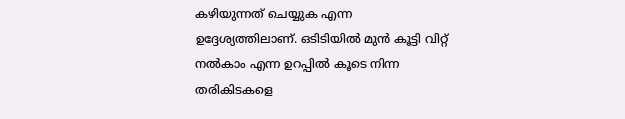കഴിയുന്നത് ചെയ്യുക എന്ന ഉദ്ദേശ്യത്തിലാണ്. ഒടിടിയില്‍ മുന്‍ കൂട്ടി വിറ്റ് നല്‍കാം എന്ന ഉറപ്പില്‍ കൂടെ നിന്ന തരികിടകളെ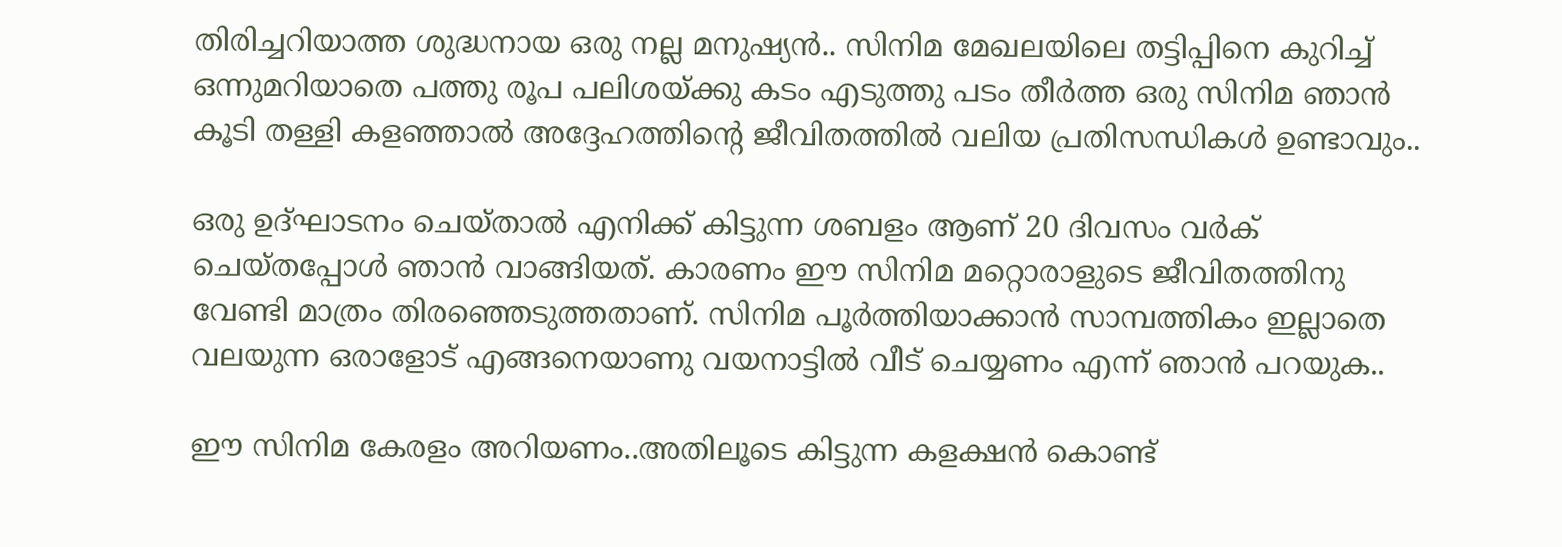തിരിച്ചറിയാത്ത ശുദ്ധനായ ഒരു നല്ല മനുഷ്യന്‍.. സിനിമ മേഖലയിലെ തട്ടിപ്പിനെ കുറിച്ച് ഒന്നുമറിയാതെ പത്തു രൂപ പലിശയ്ക്കു കടം എടുത്തു പടം തീര്‍ത്ത ഒരു സിനിമ ഞാന്‍ കൂടി തള്ളി കളഞ്ഞാല്‍ അദ്ദേഹത്തിന്റെ ജീവിതത്തില്‍ വലിയ പ്രതിസന്ധികള്‍ ഉണ്ടാവും..

ഒരു ഉദ്ഘാടനം ചെയ്താല്‍ എനിക്ക് കിട്ടുന്ന ശബളം ആണ് 20 ദിവസം വര്‍ക് ചെയ്തപ്പോള്‍ ഞാന്‍ വാങ്ങിയത്. കാരണം ഈ സിനിമ മറ്റൊരാളുടെ ജീവിതത്തിനു വേണ്ടി മാത്രം തിരഞ്ഞെടുത്തതാണ്. സിനിമ പൂര്‍ത്തിയാക്കാന്‍ സാമ്പത്തികം ഇല്ലാതെ വലയുന്ന ഒരാളോട് എങ്ങനെയാണു വയനാട്ടില്‍ വീട് ചെയ്യണം എന്ന് ഞാന്‍ പറയുക..

ഈ സിനിമ കേരളം അറിയണം..അതിലൂടെ കിട്ടുന്ന കളക്ഷന്‍ കൊണ്ട്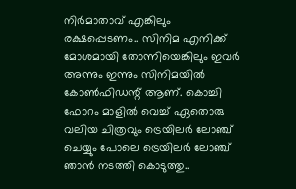നിര്‍മാതാവ് എങ്കിലും രക്ഷപ്പെടണം.. സിനിമ എനിക്ക് മോശമായി തോന്നിയെങ്കിലും ഇവര്‍ അന്നും ഇന്നും സിനിമയില്‍ കോണ്‍ഫിഡന്റ് ആണ്. കൊച്ചി ഫോറം മാളില്‍ വെച്ച് ഏതൊരു വലിയ ചിത്രവും ട്രെയിലര്‍ ലോഞ്ച് ചെയ്യും പോലെ ട്രെയിലര്‍ ലോഞ്ച് ഞാന്‍ നടത്തി കൊടുത്തു..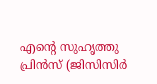എന്റെ സുഹൃത്തു പ്രിന്‍സ് (ജിസിസിർ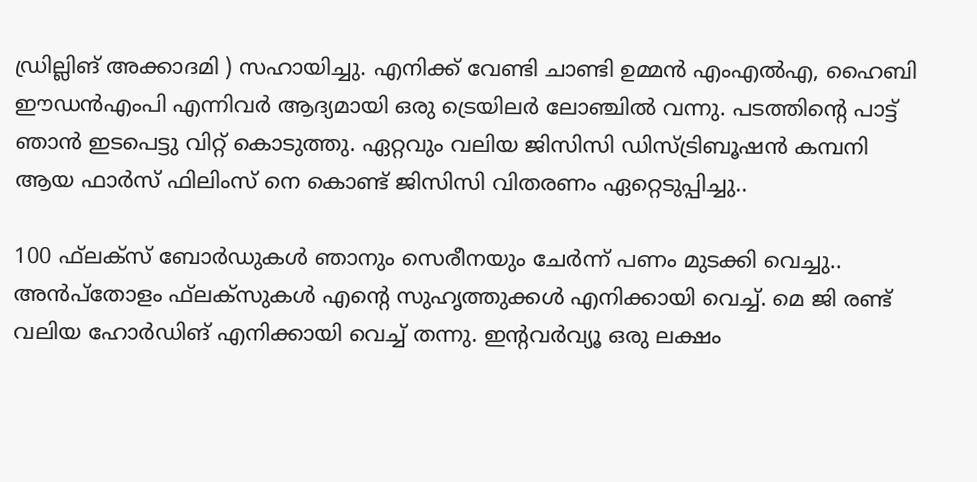ഡ്രില്ലിങ് അക്കാദമി ) സഹായിച്ചു. എനിക്ക് വേണ്ടി ചാണ്ടി ഉമ്മന്‍ എംഎല്‍എ, ഹൈബി ഈഡന്‍എംപി എന്നിവര്‍ ആദ്യമായി ഒരു ട്രെയിലര്‍ ലോഞ്ചില്‍ വന്നു. പടത്തിന്റെ പാട്ട് ഞാന്‍ ഇടപെട്ടു വിറ്റ് കൊടുത്തു. ഏറ്റവും വലിയ ജിസിസി ഡിസ്ട്രിബൂഷന്‍ കമ്പനി ആയ ഫാര്‍സ് ഫിലിംസ് നെ കൊണ്ട് ജിസിസി വിതരണം ഏറ്റെടുപ്പിച്ചു..

100 ഫ്‌ലക്‌സ് ബോര്‍ഡുകള്‍ ഞാനും സെരീനയും ചേര്‍ന്ന് പണം മുടക്കി വെച്ചു.. അന്‍പ്‌തോളം ഫ്‌ലക്‌സുകള്‍ എന്റെ സുഹൃത്തുക്കള്‍ എനിക്കായി വെച്ച്. മെ ജി രണ്ട് വലിയ ഹോര്‍ഡിങ് എനിക്കായി വെച്ച് തന്നു. ഇന്റവര്‍വ്യൂ ഒരു ലക്ഷം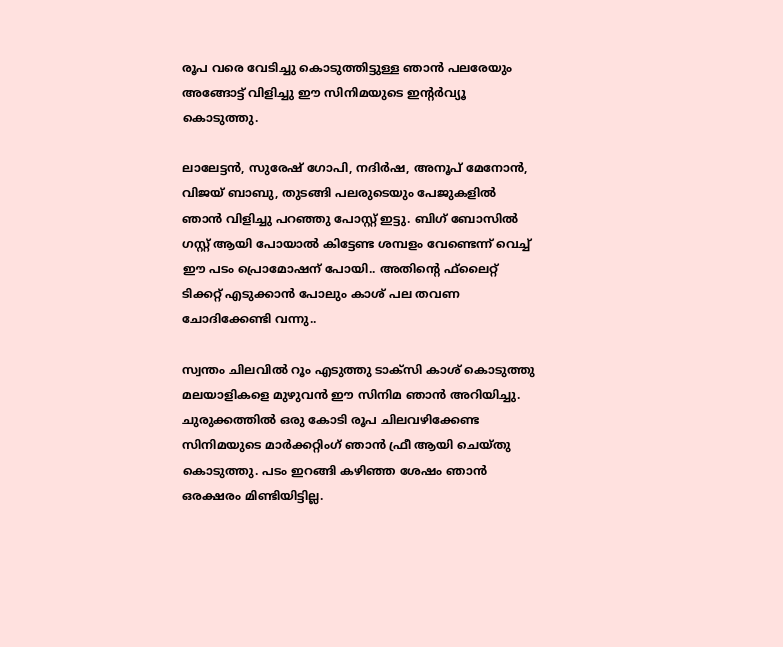രൂപ വരെ വേടിച്ചു കൊടുത്തിട്ടുള്ള ഞാന്‍ പലരേയും അങ്ങോട്ട് വിളിച്ചു ഈ സിനിമയുടെ ഇന്റര്‍വ്യൂ കൊടുത്തു.

ലാലേട്ടന്‍, സുരേഷ് ഗോപി, നദിര്‍ഷ, അനൂപ് മേനോന്‍, വിജയ് ബാബു, തുടങ്ങി പലരുടെയും പേജുകളില്‍ ഞാന്‍ വിളിച്ചു പറഞ്ഞു പോസ്റ്റ് ഇട്ടു. ബിഗ് ബോസില്‍ ഗസ്റ്റ് ആയി പോയാല്‍ കിട്ടേണ്ട ശമ്പളം വേണ്ടെന്ന് വെച്ച് ഈ പടം പ്രൊമോഷന് പോയി.. അതിന്റെ ഫ്‌ലൈറ്റ് ടിക്കറ്റ് എടുക്കാന്‍ പോലും കാശ് പല തവണ ചോദിക്കേണ്ടി വന്നു..

സ്വന്തം ചിലവില്‍ റൂം എടുത്തു ടാക്‌സി കാശ് കൊടുത്തു മലയാളികളെ മുഴുവന്‍ ഈ സിനിമ ഞാന്‍ അറിയിച്ചു. ചുരുക്കത്തില്‍ ഒരു കോടി രൂപ ചിലവഴിക്കേണ്ട സിനിമയുടെ മാര്‍ക്കറ്റിംഗ് ഞാന്‍ ഫ്രീ ആയി ചെയ്തു കൊടുത്തു. പടം ഇറങ്ങി കഴിഞ്ഞ ശേഷം ഞാന്‍ ഒരക്ഷരം മിണ്ടിയിട്ടില്ല.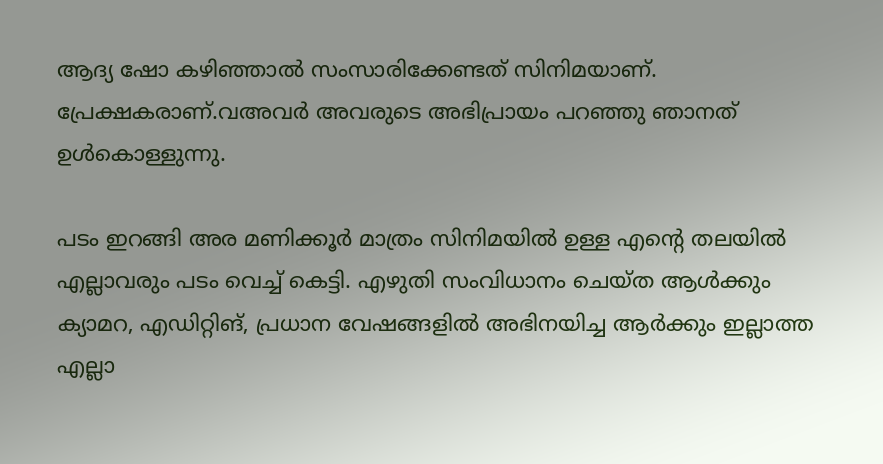ആദ്യ ഷോ കഴിഞ്ഞാല്‍ സംസാരിക്കേണ്ടത് സിനിമയാണ്. പ്രേക്ഷകരാണ്.വഅവര്‍ അവരുടെ അഭിപ്രായം പറഞ്ഞു ഞാനത് ഉള്‍കൊള്ളുന്നു.

പടം ഇറങ്ങി അര മണിക്കൂര്‍ മാത്രം സിനിമയില്‍ ഉള്ള എന്റെ തലയില്‍ എല്ലാവരും പടം വെച്ച് കെട്ടി. എഴുതി സംവിധാനം ചെയ്ത ആള്‍ക്കും ക്യാമറ, എഡിറ്റിങ്, പ്രധാന വേഷങ്ങളില്‍ അഭിനയിച്ച ആര്‍ക്കും ഇല്ലാത്ത എല്ലാ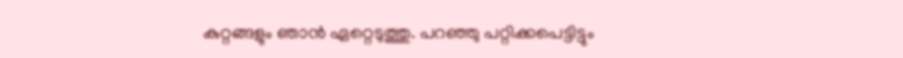കുറ്റങ്ങളും ഞാന്‍ ഏറ്റെടുത്തു. പറഞ്ഞു പറ്റിക്കപെട്ടിട്ടും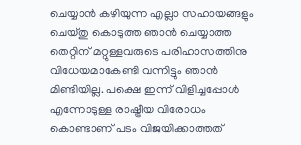ചെയ്യാന്‍ കഴിയുന്ന എല്ലാ സഹായങ്ങളും ചെയ്തു കൊടുത്ത ഞാന്‍ ചെയ്യാത്ത തെറ്റിന് മറ്റുള്ളവരുടെ പരിഹാസത്തിനു വിധേയമാകേണ്ടി വന്നിട്ടും ഞാന്‍ മിണ്ടിയില്ല. പക്ഷെ ഇന്ന് വിളിച്ചപ്പോള്‍ എന്നോടുള്ള രാഷ്ട്രീയ വിരോധം കൊണ്ടാണ് പടം വിജയിക്കാത്തത്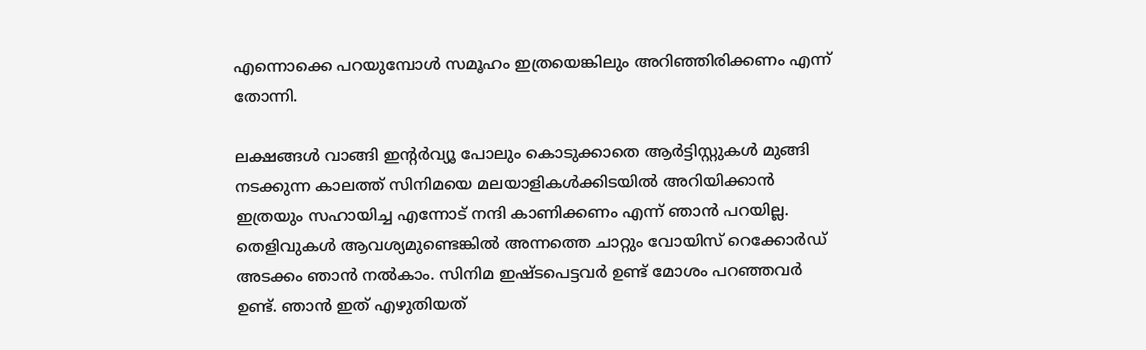എന്നൊക്കെ പറയുമ്പോള്‍ സമൂഹം ഇത്രയെങ്കിലും അറിഞ്ഞിരിക്കണം എന്ന് തോന്നി.

ലക്ഷങ്ങള്‍ വാങ്ങി ഇന്റര്‍വ്യൂ പോലും കൊടുക്കാതെ ആര്‍ട്ടിസ്റ്റുകള്‍ മുങ്ങി നടക്കുന്ന കാലത്ത് സിനിമയെ മലയാളികള്‍ക്കിടയില്‍ അറിയിക്കാന്‍ ഇത്രയും സഹായിച്ച എന്നോട് നന്ദി കാണിക്കണം എന്ന് ഞാന്‍ പറയില്ല. തെളിവുകള്‍ ആവശ്യമുണ്ടെങ്കില്‍ അന്നത്തെ ചാറ്റും വോയിസ് റെക്കോര്‍ഡ് അടക്കം ഞാന്‍ നല്‍കാം. സിനിമ ഇഷ്ടപെട്ടവര്‍ ഉണ്ട് മോശം പറഞ്ഞവര്‍ ഉണ്ട്. ഞാന്‍ ഇത് എഴുതിയത്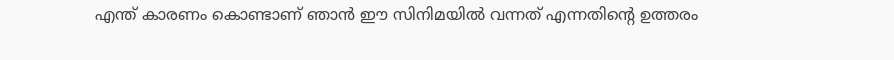എന്ത് കാരണം കൊണ്ടാണ് ഞാന്‍ ഈ സിനിമയില്‍ വന്നത് എന്നതിന്റെ ഉത്തരം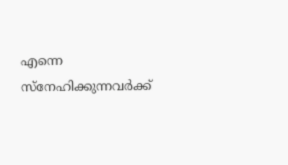എന്നെ സ്‌നേഹിക്കുന്നവര്‍ക്ക്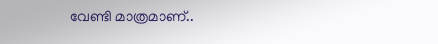വേണ്ടി മാത്രമാണ്..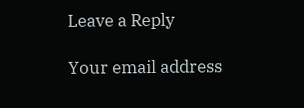Leave a Reply

Your email address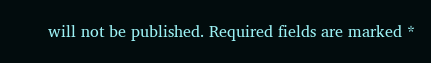will not be published. Required fields are marked *